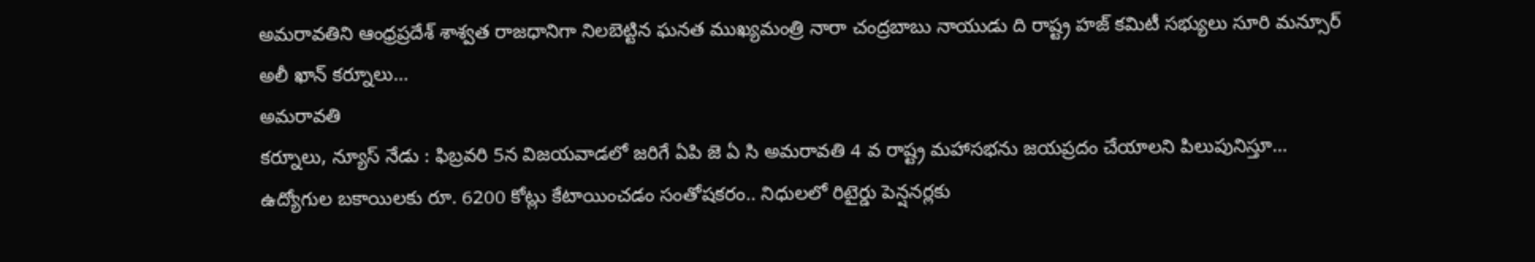అమరావతిని ఆంధ్రప్రదేశ్ శాశ్వత రాజధానిగా నిలబెట్టిన ఘనత ముఖ్యమంత్రి నారా చంద్రబాబు నాయుడు ది రాష్ట్ర హజ్ కమిటీ సభ్యులు సూరి మన్సూర్ అలీ ఖాన్ కర్నూలు...
అమరావతి
కర్నూలు, న్యూస్ నేడు : ఫిబ్రవరి 5న విజయవాడలో జరిగే ఏపి జె ఏ సి అమరావతి 4 వ రాష్ట్ర మహాసభను జయప్రదం చేయాలని పిలుపునిస్తూ...
ఉద్యోగుల బకాయిలకు రూ. 6200 కోట్లు కేటాయించడం సంతోషకరం.. నిధులలో రిటైర్డు పెన్షనర్లకు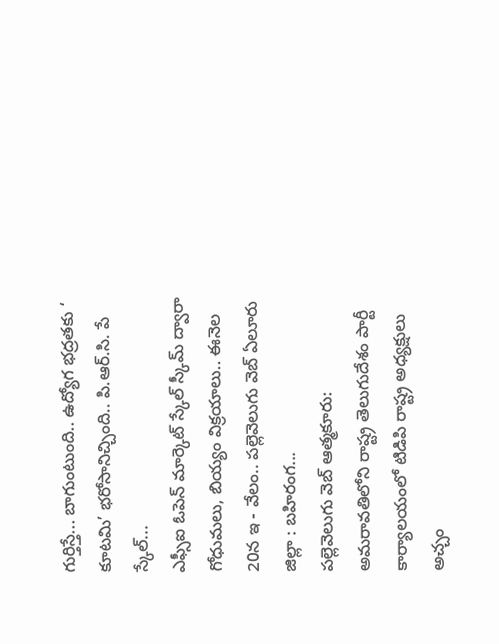గుర్తిస్తే... బాగుంటుంది.. ఉద్యోగ భద్రతకు ‘ కూటమి’ భరోసానిచ్చింది.. పి.ఆర్.సి. పే స్కేల్...
ఎఫ్సీఐ ఓపెన్ మార్కెట్ స్కేల్ స్కీమ్ ద్వారా గోధుమలు, బియ్యం విక్రయాలు.. ఈనెల 20న ఇ - వేలం.. పల్లెవెలుగు వెబ్ ఏలూరు జిల్లా : బహిరంగ...
పల్లెవెలుగు వెబ్ ఆత్మకూరు: అమరావతిలోని రాష్ట్ర తెలుగుదేశం పార్టీ కార్యాలయంలో టిడిపి రాష్ట్ర అధ్యక్షులు అచ్చం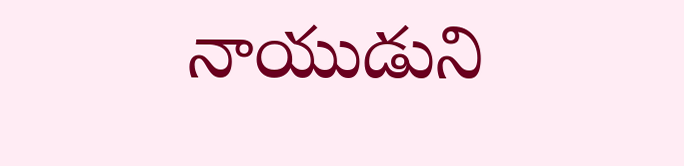నాయుడుని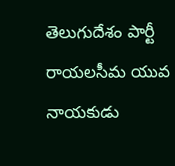తెలుగుదేశం పార్టీ రాయలసీమ యువ నాయకుడు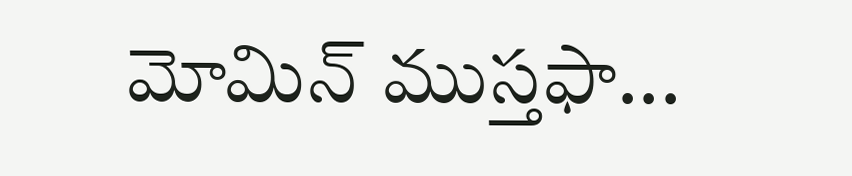మోమిన్ ముస్తఫా...